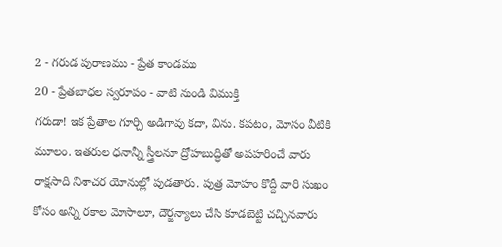2 - గరుడ పురాణము - ప్రేత కాండము
20 - ప్రేతబాధల స్వరూపం - వాటి నుండి విముక్తి
గరుడా! ఇక ప్రేతాల గూర్చి అడిగావు కదా, విను. కపటం, మోసం వీటికి మూలం. ఇతరుల ధనాన్నీ స్త్రీలనూ ద్రోహబుద్ధితో అపహరించే వారు రాక్షసాది నిశాచర యోనుల్లో పుడతారు. పుత్ర మోహం కొద్దీ వారి సుఖం కోసం అన్ని రకాల మోసాలూ, దౌర్జన్యాలు చేసి కూడబెట్టి చచ్చినవారు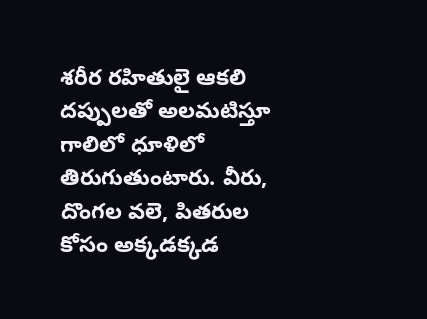శరీర రహితులై ఆకలి దప్పులతో అలమటిస్తూ గాలిలో ధూళిలో తిరుగుతుంటారు. వీరు, దొంగల వలె, పితరుల కోసం అక్కడక్కడ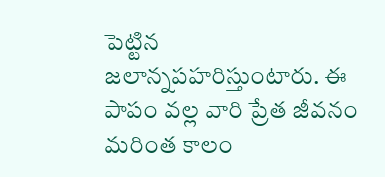పెట్టిన జలాన్నపహరిస్తుంటారు. ఈ పాపం వల్ల వారి ప్రేత జీవనం మరింత కాలం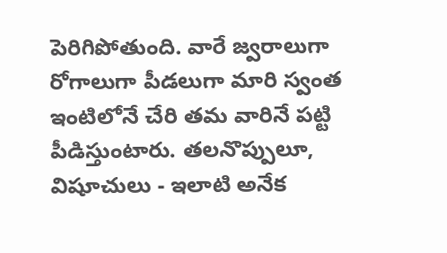పెరిగిపోతుంది. వారే జ్వరాలుగా రోగాలుగా పీడలుగా మారి స్వంత ఇంటిలోనే చేరి తమ వారినే పట్టి పీడిస్తుంటారు. తలనొప్పులూ, విషూచులు - ఇలాటి అనేక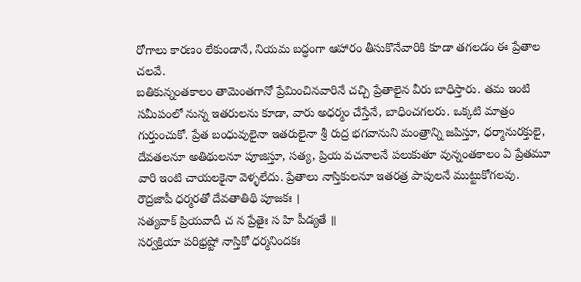రోగాలు కారణం లేకుండానే, నియమ బద్ధంగా ఆహారం తీసుకొనేవారికి కూడా తగలడం ఈ ప్రేతాల చలవే.
బతికున్నంతకాలం తామెంతగానో ప్రేమించినవారినే చచ్చి ప్రేతాలైన వీరు బాధిస్తారు. తమ ఇంటి సమీపంలో నున్న ఇతరులను కూడా, వారు అధర్మం చేస్తేనే, బాధించగలరు. ఒక్కటి మాత్రం గుర్తుంచుకో. ప్రేత బంధువులైనా ఇతరులైనా శ్రీ రుద్ర భగవానుని మంత్రాన్ని జపిస్తూ, ధర్మానురక్తులై, దేవతలనూ అతిథులనూ పూజిస్తూ, సత్య, ప్రియ వచనాలనే పలుకుతూ వున్నంతకాలం ఏ ప్రేతమూ వారి ఇంటి చాయలకైనా వెళ్ళలేదు. ప్రేతాలు నాస్తికులనూ ఇతరత్ర పాపులనే ముట్టుకోగలవు.
రౌద్రజాపీ ధర్మరతో దేవతాతిథి పూజకః ।
సత్యవాక్ ప్రియవాదీ చ న ప్రేతైః స హి పీడ్యతే ॥
సర్వక్రియా పరిభ్రష్టో నాస్తికో ధర్మనిందకః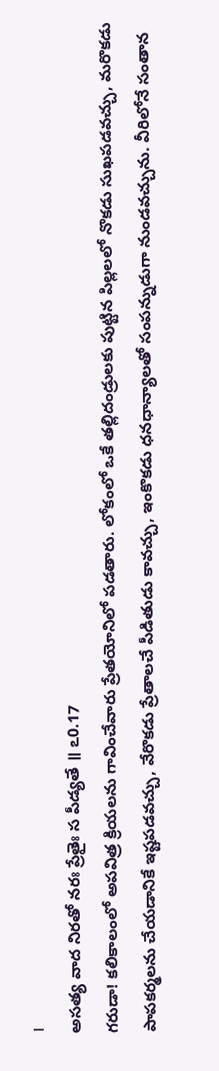।
అసత్య వాద నిరతో నరః ప్రేతైః స పీడ్యతే ॥ ఽ0.17
గరుడా! కలికాలంలో అపవిత్ర క్రియలను గావించేవారు ప్రేతయోనిలో పడతారు. లోకంలో ఒకే తల్లిదండ్రులకు పుట్టిన పిల్లలలో నొకడు సుఖపడవచ్చు, మరొకడు పాపకర్మలను చేయడానికే ఇష్టపడవచ్చు, వేరొకడు ప్రేతాలచే పీడితుడు కావచ్చు, ఇంకొకడు ధనధాన్యాలతో సంపన్నుడుగా నుండవచ్చును. వీరిలోనే సంతాన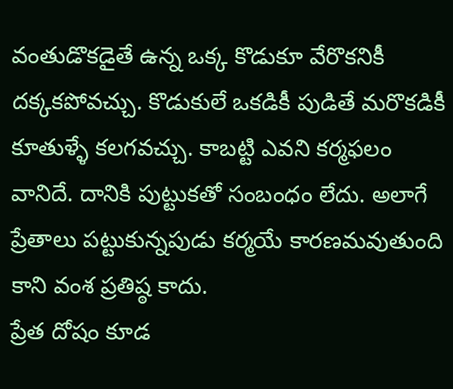వంతుడొకడైతే ఉన్న ఒక్క కొడుకూ వేరొకనికీ దక్కకపోవచ్చు. కొడుకులే ఒకడికీ పుడితే మరొకడికీ కూతుళ్ళే కలగవచ్చు. కాబట్టి ఎవని కర్మఫలం వానిదే. దానికి పుట్టుకతో సంబంధం లేదు. అలాగే ప్రేతాలు పట్టుకున్నపుడు కర్మయే కారణమవుతుంది కాని వంశ ప్రతిష్ఠ కాదు.
ప్రేత దోషం కూడ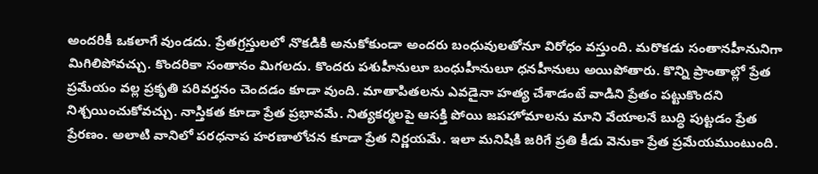అందరికీ ఒకలాగే వుండదు. ప్రేతగ్రస్తులలో నొకడికి అనుకోకుండా అందరు బంధువులతోనూ విరోధం వస్తుంది. మరొకడు సంతానహీనునిగా మిగిలిపోవచ్చు. కొందరికా సంతానం మిగలదు. కొందరు పశుహీనులూ బంధుహీనులూ ధనహీనులు అయిపోతారు. కొన్ని ప్రాంతాల్లో ప్రేత ప్రమేయం వల్ల ప్రకృతి పరివర్తనం చెందడం కూడా వుంది. మాతాపితలను ఎవడైనా హత్య చేశాడంటే వాడిని ప్రేతం పట్టుకొందని నిశ్చయించుకోవచ్చు. నాస్తికత కూడా ప్రేత ప్రభావమే. నిత్యకర్మలపై ఆసక్తి పోయి జపహోమాలను మాని వేయాలనే బుద్ధి పుట్టడం ప్రేత ప్రేరణం. అలాటి వానిలో పరధనాప హరణాలోచన కూడా ప్రేత నిర్ణయమే. ఇలా మనిషికి జరిగే ప్రతి కీడు వెనుకా ప్రేత ప్రమేయముంటుంది.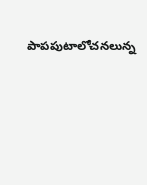పాపపుటాలోచనలున్న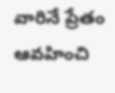వారినే ప్రేతం ఆవహించి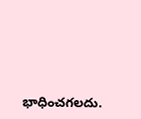భాధించగలదు.